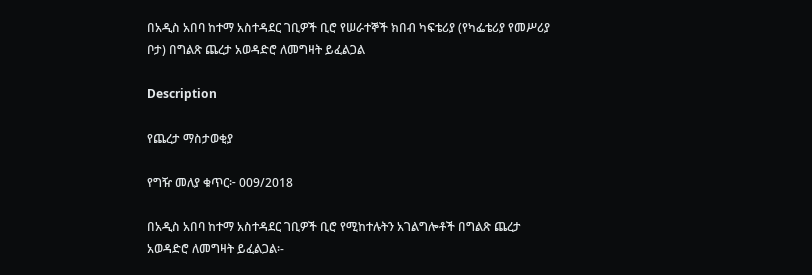በአዲስ አበባ ከተማ አስተዳደር ገቢዎች ቢሮ የሠራተኞች ክበብ ካፍቴሪያ (የካፌቴሪያ የመሥሪያ ቦታ) በግልጽ ጨረታ አወዳድሮ ለመግዛት ይፈልጋል

Description

የጨረታ ማስታወቂያ

የግዥ መለያ ቁጥር፦ 009/2018

በአዲስ አበባ ከተማ አስተዳደር ገቢዎች ቢሮ የሚከተሉትን አገልግሎቶች በግልጽ ጨረታ አወዳድሮ ለመግዛት ይፈልጋል፡-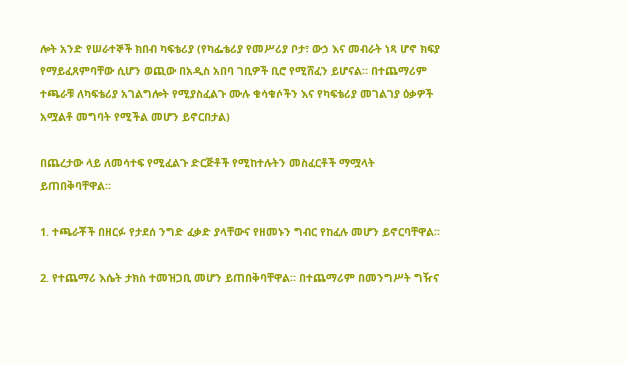ሎት አንድ የሠራተኞች ክበብ ካፍቴሪያ (የካፌቴሪያ የመሥሪያ ቦታ፣ ውኃ እና መብራት ነጻ ሆኖ ክፍያ የማይፈጸምባቸው ሲሆን ወጪው በአዲስ አበባ ገቢዎች ቢሮ የሚሸፈን ይሆናል። በተጨማሪም ተጫራቹ ለካፍቴሪያ አገልግሎት የሚያስፈልጉ ሙሉ ቁሳቁሶችን እና የካፍቴሪያ መገልገያ ዕቃዎች አሟልቶ መግባት የሚችል መሆን ይኖርበታል)

በጨረታው ላይ ለመሳተፍ የሚፈልጉ ድርጅቶች የሚከተሉትን መስፈርቶች ማሟላት ይጠበቅባቸዋል።

1. ተጫራቾች በዘርፉ የታደሰ ንግድ ፈቃድ ያላቸውና የዘመኑን ግብር የከፈሉ መሆን ይኖርባቸዋል።

2. የተጨማሪ እሴት ታክስ ተመዝጋቢ መሆን ይጠበቅባቸዋል። በተጨማሪም በመንግሥት ግዥና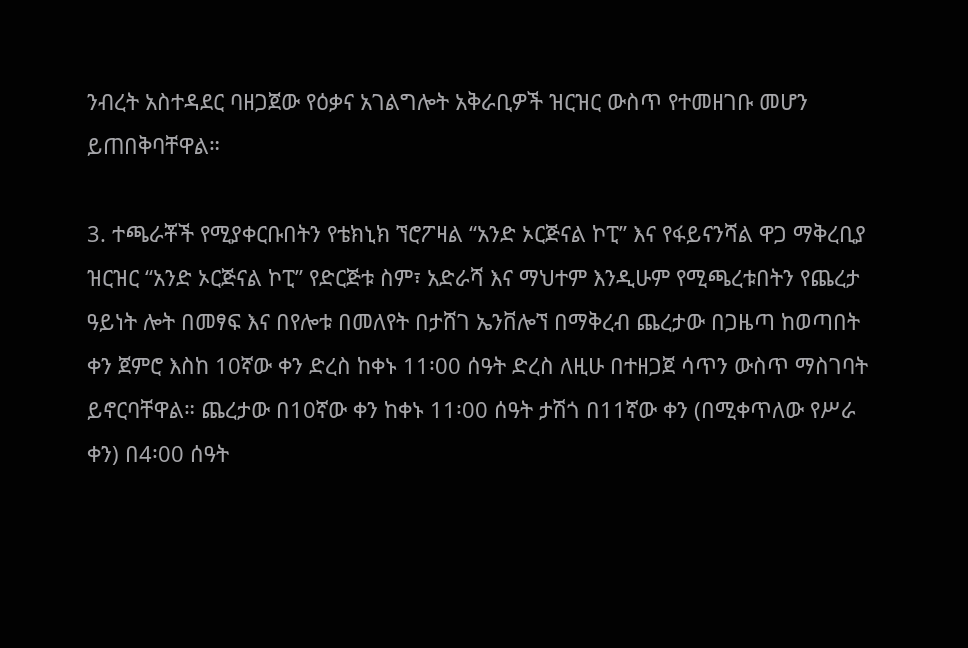ንብረት አስተዳደር ባዘጋጀው የዕቃና አገልግሎት አቅራቢዎች ዝርዝር ውስጥ የተመዘገቡ መሆን ይጠበቅባቸዋል።

3. ተጫራቾች የሚያቀርቡበትን የቴክኒክ ኘሮፖዛል “አንድ ኦርጅናል ኮፒ” እና የፋይናንሻል ዋጋ ማቅረቢያ ዝርዝር “አንድ ኦርጅናል ኮፒ” የድርጅቱ ስም፣ አድራሻ እና ማህተም እንዲሁም የሚጫረቱበትን የጨረታ ዓይነት ሎት በመፃፍ እና በየሎቱ በመለየት በታሸገ ኤንቨሎኘ በማቅረብ ጨረታው በጋዜጣ ከወጣበት ቀን ጀምሮ እስከ 10ኛው ቀን ድረስ ከቀኑ 11፡00 ሰዓት ድረስ ለዚሁ በተዘጋጀ ሳጥን ውስጥ ማስገባት ይኖርባቸዋል። ጨረታው በ10ኛው ቀን ከቀኑ 11፡00 ሰዓት ታሽጎ በ11ኛው ቀን (በሚቀጥለው የሥራ ቀን) በ4፡00 ሰዓት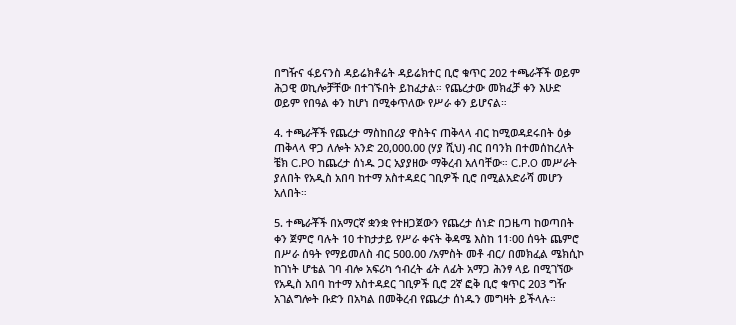በግዥና ፋይናንስ ዳይሬክቶሬት ዳይሬክተር ቢሮ ቁጥር 202 ተጫራቾች ወይም ሕጋዊ ወኪሎቻቸው በተገኙበት ይከፈታል። የጨረታው መክፈቻ ቀን እሁድ ወይም የበዓል ቀን ከሆነ በሚቀጥለው የሥራ ቀን ይሆናል።

4. ተጫራቾች የጨረታ ማስከበሪያ ዋስትና ጠቅላላ ብር ከሚወዳደሩበት ዕቃ ጠቅላላ ዋጋ ለሎት አንድ 20,000.00 (ሃያ ሺህ) ብር በባንክ በተመሰከረለት ቼክ C.PO ከጨረታ ሰነዱ ጋር አያያዘው ማቅረብ አለባቸው። C.P.O መሥራት ያለበት የአዲስ አበባ ከተማ አስተዳደር ገቢዎች ቢሮ በሚልአድራሻ መሆን አለበት።

5. ተጫራቾች በአማርኛ ቋንቋ የተዘጋጀውን የጨረታ ሰነድ በጋዜጣ ከወጣበት ቀን ጀምሮ ባሉት 10 ተከታታይ የሥራ ቀናት ቅዳሜ እስከ 11፡00 ሰዓት ጨምሮ በሥራ ሰዓት የማይመለስ ብር 500.00 /አምስት መቶ ብር/ በመክፈል ሜክሲኮ ከገነት ሆቴል ገባ ብሎ አፍሪካ ኅብረት ፊት ለፊት አማጋ ሕንፃ ላይ በሚገኘው የአዲስ አበባ ከተማ አስተዳደር ገቢዎች ቢሮ 2ኛ ፎቅ ቢሮ ቁጥር 203 ግዥ አገልግሎት ቡድን በአካል በመቅረብ የጨረታ ሰነዱን መግዛት ይችላሉ።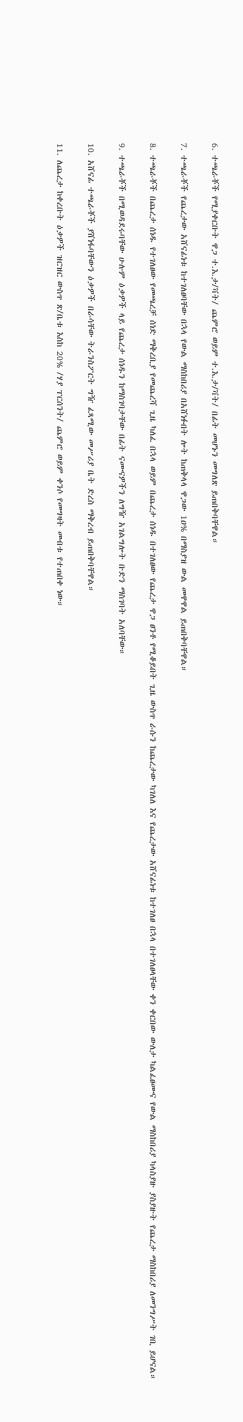6. ተጫራቾች የሚያቀርቡት ዋጋ ተ.እ.ታ/ቫት/ ጨምሮ ወይም ተ.እ.ታ/ቫት/ በፊት መሆኑን መግለጽ ይጠበቅባቸዋል።

7. ተጫራቾች የጨረታው አሸናፊነቱ ከተገለፀባቸው በኋላ የውል ማስከበሪያ በአሸነፉበት ሎት ከጠቅላላ ዋጋው 1ዐ% በማስያዝ ውል መዋዋል ይጠበቅባቸዋል።

8. ተጫራቾች በጨረታ ሰነዱ የተገለፀው የመጫረቻ ሰነድ ማቅረቢያ የመጨረሻ ጊዜ ካለፈ በኋላ ወይም በጨረታ ሰነዱ በተገለፀው የጨረታ ዋጋ ፀንቶ የሚቆይበት ጊዜ ውስጥ ራሱን ከጨረታው ካገለለ እና የጨረታው አሸናፊነቱ ከተገለፀ በኋላ በተገለፀላቸው ቀን ቀርበው ውለታ ካልፈፀሙና የውል ማስከበሪያ ካላስያዙ ያስያዙት የጨረታ ማስከበሪያ ለመንግሥት ገቢ ይሆናል።

9. ተጫራቾች በሚወዳደሩባቸው ሁሉም ዕቃዎች ላይ የጨረታ ሰነዱን ከማስገባታቸው በፊት ናሙናዎችን ለግዥ አገልግሎት ቡድን ማስገባት አለባቸው።

10. አሸናፊ ተጫራቾች ያሸነፋባቸውን ዕቃዎች በራሳቸው ትራንስፖርት ግዥ ፈጻሚው መሥሪያ ቤት ድረስ ማቅረብ ይጠበቅባቸዋል።

11. ለጨረታ ከቀረቡት ዕቃዎች ዝርዝር ውስጥ ጽ/ቤቱ እስከ 20% /ሃያ ፐርሰንት/ ጨምሮ ወይም ቀንሶ የመግዛት መብቱ የተጠበቀ ነው።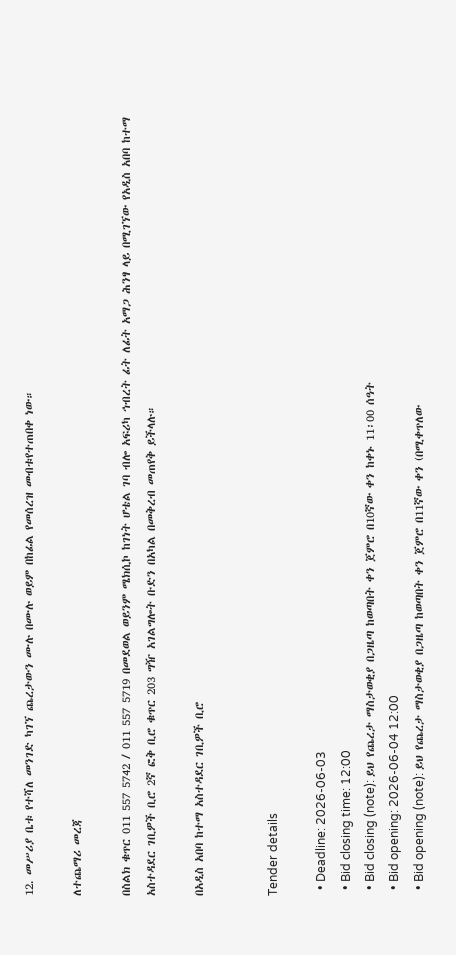12. መሥሪያ ቤቱ የተሻለ መንገድ ካገኘ ጨረታውን ሙሉ በሙሉ ወይም በከፊል የመሰረዝ መብቱየተጠበቀ ነው።

ለተጨማሪ መረጃ

በስልክ ቁጥር 011 557 5742 / 011 557 5719 በመደወል ወይንም ሜክሲኮ ከገነት ሆቴል ገባ ብሎ አፍሪካ ኅብረት ፊት ለፊት አማጋ ሕንፃ ላይ በሚገኘው የአዲስ አበባ ከተማ አስተዳደር ገቢዎች ቢሮ 2ኛ ፎቅ ቢሮ ቁጥር 203 ግዥ አገልግሎት ቡድን በአካል በመቅረብ መጠየቅ ይችላሉ።

በአዲስ አበባ ከተማ አስተዳደር ገቢዎች ቢሮ


Tender details

  • Deadline: 2026-06-03
  • Bid closing time: 12:00
  • Bid closing (note): ይህ የጨረታ ማስታወቂያ በጋዜጣ ከወጣበት ቀን ጀምሮ በ10ኛው ቀን ከቀኑ 11፡00 ሰዓት
  • Bid opening: 2026-06-04 12:00
  • Bid opening (note): ይህ የጨረታ ማስታወቂያ በጋዜጣ ከወጣበት ቀን ጀምሮ በ11ኛው ቀን (በሚቀጥለው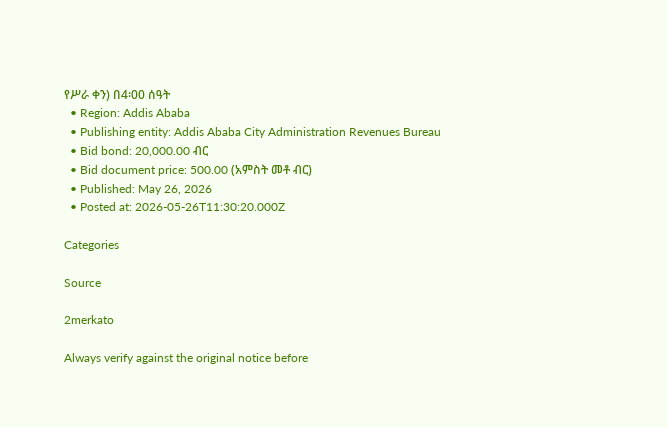የሥራ ቀን) በ4፡00 ሰዓት
  • Region: Addis Ababa
  • Publishing entity: Addis Ababa City Administration Revenues Bureau
  • Bid bond: 20,000.00 ብር
  • Bid document price: 500.00 (አምስት መቶ ብር)
  • Published: May 26, 2026
  • Posted at: 2026-05-26T11:30:20.000Z

Categories

Source

2merkato

Always verify against the original notice before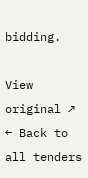bidding.

View original ↗
← Back to all tenders